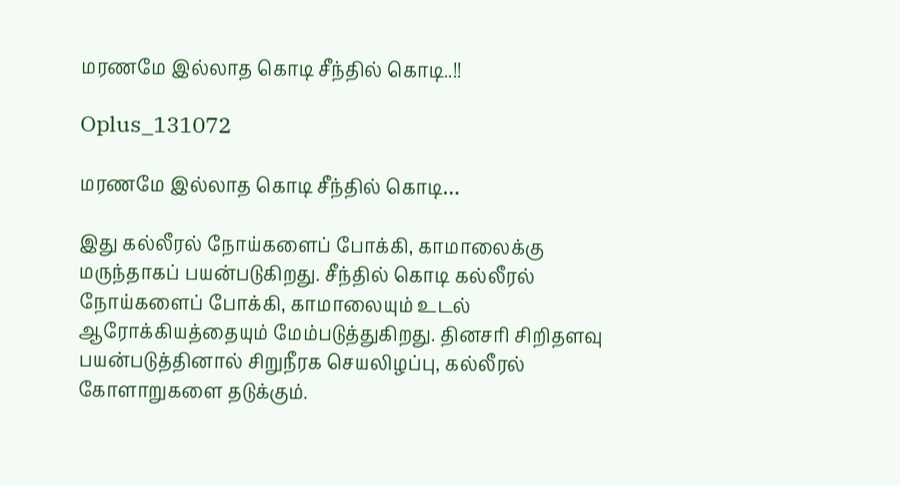மரணமே இல்லாத கொடி சீந்தில் கொடி..!!

Oplus_131072

மரணமே இல்லாத கொடி சீந்தில் கொடி…

இது கல்லீரல் நோய்களைப் போக்கி, காமாலைக்கு மருந்தாகப் பயன்படுகிறது. சீந்தில் கொடி கல்லீரல் நோய்களைப் போக்கி, காமாலையும் உடல் ஆரோக்கியத்தையும் மேம்படுத்துகிறது. தினசரி சிறிதளவு பயன்படுத்தினால் சிறுநீரக செயலிழப்பு, கல்லீரல் கோளாறுகளை தடுக்கும்.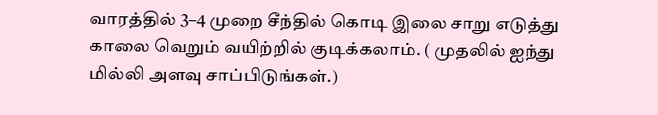வாரத்தில் 3–4 முறை சீந்தில் கொடி இலை சாறு எடுத்து காலை வெறும் வயிற்றில் குடிக்கலாம். ( முதலில் ஐந்து மில்லி அளவு சாப்பிடுங்கள்.)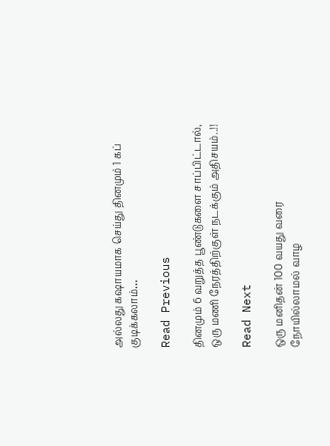அல்லது கஷாயமாக செய்து தினமும் 1 கப் குடிக்கலாம்…

Read Previous

தினமும் 6 வறுத்த பூண்டுகளை சாப்பிட்டால், ஒரு மணி நேரத்திற்குள் நடக்கும் அதிசயம்..!!

Read Next

ஒரு மனிதன் 100 வயது வரை நோயில்லாமல் வாழ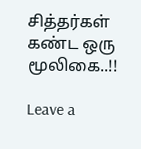சித்தர்கள் கண்ட ஒரு மூலிகை..!!

Leave a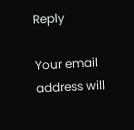Reply

Your email address will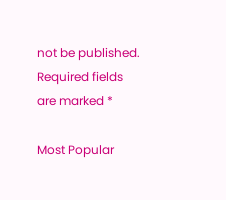not be published. Required fields are marked *

Most Popular